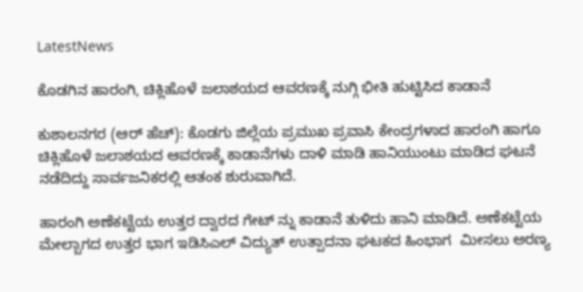LatestNews

ಕೊಡಗಿನ ಹಾರಂಗಿ, ಚಿಕ್ಲಿಹೊಳೆ ಜಲಾಶಯದ ಆವರಣಕ್ಕೆ ನುಗ್ಗಿ ಭೀತಿ ಹುಟ್ಟಿಸಿದ ಕಾಡಾನೆ

ಕುಶಾಲನಗರ (ಆರ್ ಹೆಚ್): ಕೊಡಗು ಜಿಲ್ಲೆಯ ಪ್ರಮುಖ ಪ್ರವಾಸಿ ಕೇಂದ್ರಗಳಾದ ಹಾರಂಗಿ ಹಾಗೂ ಚಿಕ್ಲಿಹೊಳೆ ಜಲಾಶಯದ ಆವರಣಕ್ಕೆ ಕಾಡಾನೆಗಳು ದಾಳಿ ಮಾಡಿ ಹಾನಿಯುಂಟು ಮಾಡಿದ ಘಟನೆ ನಡೆದಿದ್ದು ಸಾರ್ವಜನಿಕರಲ್ಲಿ ಆತಂಕ ಶುರುವಾಗಿದೆ.

ಹಾರಂಗಿ ಅಣೆಕಟ್ಟೆಯ ಉತ್ತರ ದ್ವಾರದ ಗೇಟ್ ನ್ನು ಕಾಡಾನೆ ತುಳಿದು ಹಾನಿ ಮಾಡಿದೆ. ಅಣೆಕಟ್ಟೆಯ ಮೇಲ್ಬಾಗದ ಉತ್ತರ ಭಾಗ ಇಡಿಸಿಎಲ್ ವಿದ್ಯುತ್ ಉತ್ಪಾದನಾ ಘಟಕದ ಹಿಂಭಾಗ  ಮೀಸಲು ಅರಣ್ಯ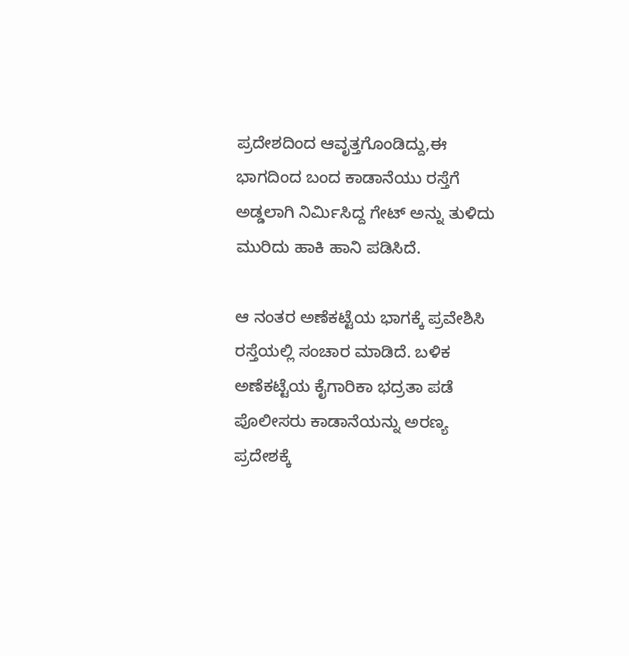ಪ್ರದೇಶದಿಂದ ಆವೃತ್ತಗೊಂಡಿದ್ದು,ಈ ಭಾಗದಿಂದ ಬಂದ ಕಾಡಾನೆಯು ರಸ್ತೆಗೆ ಅಡ್ಡಲಾಗಿ ನಿರ್ಮಿಸಿದ್ದ ಗೇಟ್ ಅನ್ನು ತುಳಿದು ಮುರಿದು ಹಾಕಿ ಹಾನಿ ಪಡಿಸಿದೆ.

ಆ ನಂತರ ಅಣೆಕಟ್ಟೆಯ ಭಾಗಕ್ಕೆ ಪ್ರವೇಶಿಸಿ ರಸ್ತೆಯಲ್ಲಿ ಸಂಚಾರ ಮಾಡಿದೆ. ಬಳಿಕ  ಅಣೆಕಟ್ಟೆಯ ಕೈಗಾರಿಕಾ ಭದ್ರತಾ ಪಡೆ ಪೊಲೀಸರು ಕಾಡಾನೆಯನ್ನು ಅರಣ್ಯ ಪ್ರದೇಶಕ್ಕೆ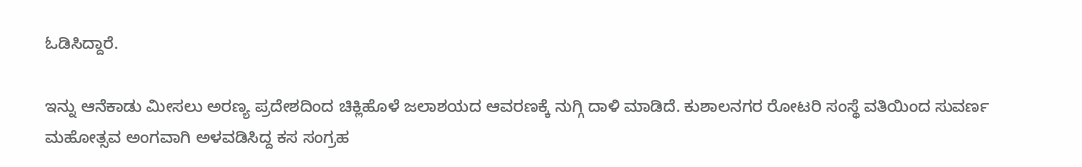ಓಡಿಸಿದ್ದಾರೆ.

ಇನ್ನು ಆನೆಕಾಡು ಮೀಸಲು ಅರಣ್ಯ ಪ್ರದೇಶದಿಂದ ಚಿಕ್ಲಿಹೊಳೆ ಜಲಾಶಯದ ಆವರಣಕ್ಕೆ ನುಗ್ಗಿ ದಾಳಿ ಮಾಡಿದೆ. ಕುಶಾಲನಗರ ರೋಟರಿ ಸಂಸ್ಥೆ ವತಿಯಿಂದ ಸುವರ್ಣ ಮಹೋತ್ಸವ ಅಂಗವಾಗಿ ಅಳವಡಿಸಿದ್ದ ಕಸ ಸಂಗ್ರಹ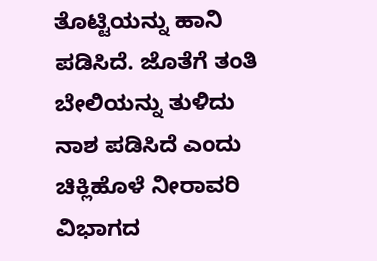ತೊಟ್ಟಿಯನ್ನು ಹಾನಿ ಪಡಿಸಿದೆ. ಜೊತೆಗೆ ತಂತಿ ಬೇಲಿಯನ್ನು ತುಳಿದು ನಾಶ ಪಡಿಸಿದೆ ಎಂದು ಚಿಕ್ಲಿಹೊಳೆ ನೀರಾವರಿ ವಿಭಾಗದ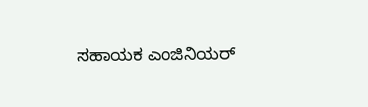ಸಹಾಯಕ ಎಂಜಿನಿಯರ್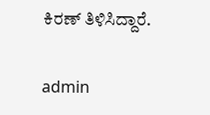ಕಿರಣ್ ತಿಳಿಸಿದ್ದಾರೆ.

admin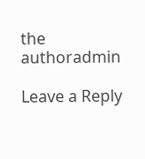the authoradmin

Leave a Reply